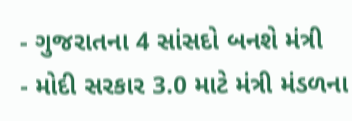- ગુજરાતના 4 સાંસદો બનશે મંત્રી
- મોદી સરકાર 3.0 માટે મંત્રી મંડળના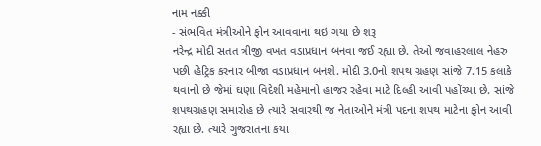નામ નક્કી
- સંભવિત મંત્રીઓને ફોન આવવાના થઇ ગયા છે શરૂ
નરેન્દ્ર મોદી સતત ત્રીજી વખત વડાપ્રધાન બનવા જઈ રહ્યા છે. તેઓ જવાહરલાલ નેહરુ પછી હેટ્રિક કરનાર બીજા વડાપ્રધાન બનશે. મોદી 3.0નો શપથ ગ્રહણ સાંજે 7.15 કલાકે થવાનો છે જેમાં ઘણા વિદેશી મહેમાનો હાજર રહેવા માટે દિલ્હી આવી પહોંચ્યા છે. સાંજે શપથગ્રહણ સમારોહ છે ત્યારે સવારથી જ નેતાઓને મંત્રી પદના શપથ માટેના ફોન આવી રહ્યા છે. ત્યારે ગુજરાતના કયા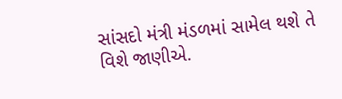સાંસદો મંત્રી મંડળમાં સામેલ થશે તે વિશે જાણીએ.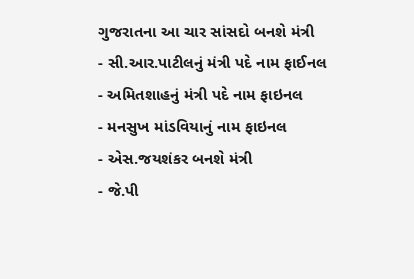ગુજરાતના આ ચાર સાંસદો બનશે મંત્રી
- સી.આર.પાટીલનું મંત્રી પદે નામ ફાઈનલ
- અમિતશાહનું મંત્રી પદે નામ ફાઇનલ
- મનસુખ માંડવિયાનું નામ ફાઇનલ
- એસ.જયશંકર બનશે મંત્રી
- જે.પી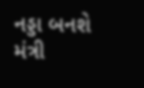નડ્ડા બનશે મંત્રી